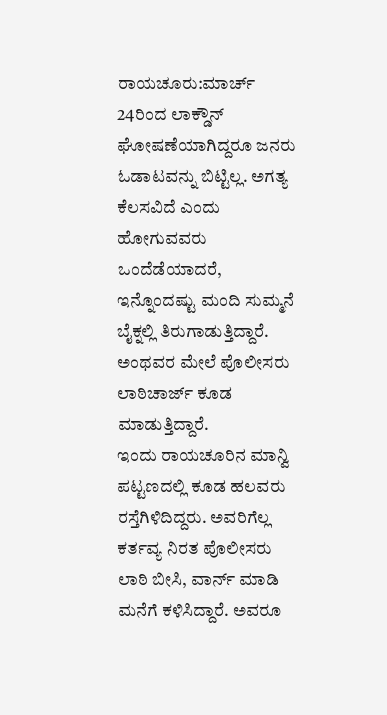ರಾಯಚೂರು:ಮಾರ್ಚ್ 24ರಿಂದ ಲಾಕ್ಡೌನ್ ಘೋಷಣೆಯಾಗಿದ್ದರೂ ಜನರು ಓಡಾಟವನ್ನು ಬಿಟ್ಟಿಲ್ಲ. ಅಗತ್ಯ ಕೆಲಸವಿದೆ ಎಂದು ಹೋಗುವವರು ಒಂದೆಡೆಯಾದರೆ, ಇನ್ನೊಂದಷ್ಟು ಮಂದಿ ಸುಮ್ಮನೆ ಬೈಕ್ನಲ್ಲಿ ತಿರುಗಾಡುತ್ತಿದ್ದಾರೆ. ಅಂಥವರ ಮೇಲೆ ಪೊಲೀಸರು ಲಾಠಿಚಾರ್ಜ್ ಕೂಡ ಮಾಡುತ್ತಿದ್ದಾರೆ.
ಇಂದು ರಾಯಚೂರಿನ ಮಾನ್ವಿ ಪಟ್ಟಣದಲ್ಲಿ ಕೂಡ ಹಲವರು ರಸ್ತೆಗಿಳಿದಿದ್ದರು. ಅವರಿಗೆಲ್ಲ ಕರ್ತವ್ಯ ನಿರತ ಪೊಲೀಸರು ಲಾಠಿ ಬೀಸಿ, ವಾರ್ನ್ ಮಾಡಿ ಮನೆಗೆ ಕಳಿಸಿದ್ದಾರೆ. ಅವರೂ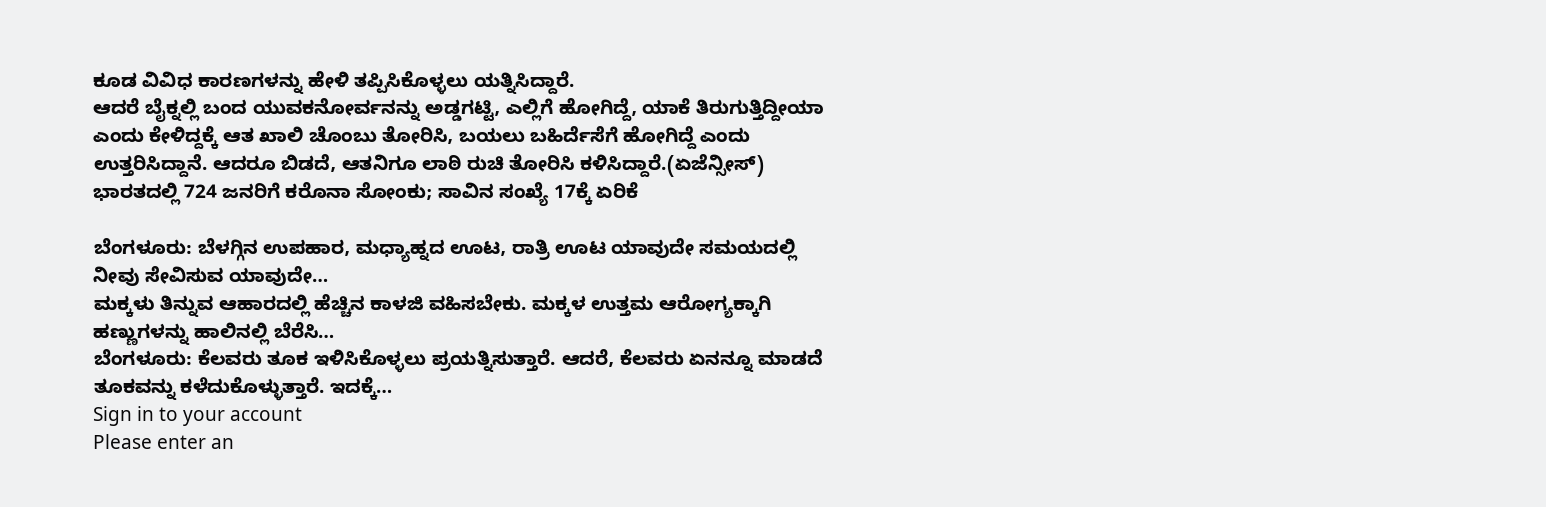ಕೂಡ ವಿವಿಧ ಕಾರಣಗಳನ್ನು ಹೇಳಿ ತಪ್ಪಿಸಿಕೊಳ್ಳಲು ಯತ್ನಿಸಿದ್ದಾರೆ.
ಆದರೆ ಬೈಕ್ನಲ್ಲಿ ಬಂದ ಯುವಕನೋರ್ವನನ್ನು ಅಡ್ಡಗಟ್ಟಿ, ಎಲ್ಲಿಗೆ ಹೋಗಿದ್ದೆ, ಯಾಕೆ ತಿರುಗುತ್ತಿದ್ದೀಯಾ ಎಂದು ಕೇಳಿದ್ದಕ್ಕೆ ಆತ ಖಾಲಿ ಚೊಂಬು ತೋರಿಸಿ, ಬಯಲು ಬಹಿರ್ದೆಸೆಗೆ ಹೋಗಿದ್ದೆ ಎಂದು ಉತ್ತರಿಸಿದ್ದಾನೆ. ಆದರೂ ಬಿಡದೆ, ಆತನಿಗೂ ಲಾಠಿ ರುಚಿ ತೋರಿಸಿ ಕಳಿಸಿದ್ದಾರೆ.(ಏಜೆನ್ಸೀಸ್)
ಭಾರತದಲ್ಲಿ 724 ಜನರಿಗೆ ಕರೊನಾ ಸೋಂಕು; ಸಾವಿನ ಸಂಖ್ಯೆ 17ಕ್ಕೆ ಏರಿಕೆ

ಬೆಂಗಳೂರು: ಬೆಳಗ್ಗಿನ ಉಪಹಾರ, ಮಧ್ಯಾಹ್ನದ ಊಟ, ರಾತ್ರಿ ಊಟ ಯಾವುದೇ ಸಮಯದಲ್ಲಿ ನೀವು ಸೇವಿಸುವ ಯಾವುದೇ…
ಮಕ್ಕಳು ತಿನ್ನುವ ಆಹಾರದಲ್ಲಿ ಹೆಚ್ಚಿನ ಕಾಳಜಿ ವಹಿಸಬೇಕು. ಮಕ್ಕಳ ಉತ್ತಮ ಆರೋಗ್ಯಕ್ಕಾಗಿ ಹಣ್ಣುಗಳನ್ನು ಹಾಲಿನಲ್ಲಿ ಬೆರೆಸಿ…
ಬೆಂಗಳೂರು: ಕೆಲವರು ತೂಕ ಇಳಿಸಿಕೊಳ್ಳಲು ಪ್ರಯತ್ನಿಸುತ್ತಾರೆ. ಆದರೆ, ಕೆಲವರು ಏನನ್ನೂ ಮಾಡದೆ ತೂಕವನ್ನು ಕಳೆದುಕೊಳ್ಳುತ್ತಾರೆ. ಇದಕ್ಕೆ…
Sign in to your account
Please enter an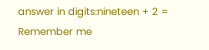answer in digits:nineteen + 2 =
Remember me